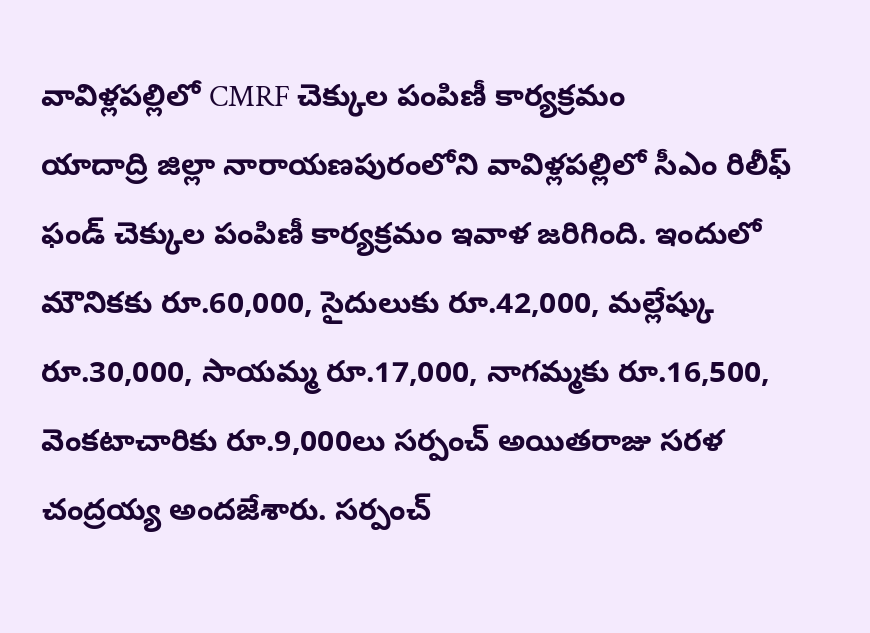వావిళ్లపల్లిలో CMRF చెక్కుల పంపిణీ కార్యక్రమం
యాదాద్రి జిల్లా నారాయణపురంలోని వావిళ్లపల్లిలో సీఎం రిలీఫ్ ఫండ్ చెక్కుల పంపిణీ కార్యక్రమం ఇవాళ జరిగింది. ఇందులో మౌనికకు రూ.60,000, సైదులుకు రూ.42,000, మల్లేష్కు రూ.30,000, సాయమ్మ రూ.17,000, నాగమ్మకు రూ.16,500, వెంకటాచారికు రూ.9,000లు సర్పంచ్ అయితరాజు సరళ చంద్రయ్య అందజేశారు. సర్పంచ్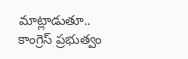మాట్లాడుతూ.. కాంగ్రెస్ ప్రభుత్వం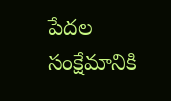పేదల సంక్షేమానికి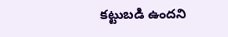కట్టుబడి ఉందని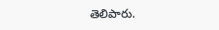తెలిపారు.